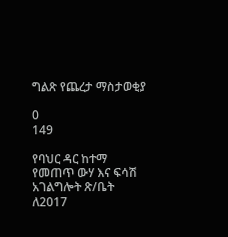ግልጽ የጨረታ ማስታወቂያ

0
149

የባህር ዳር ከተማ የመጠጥ ውሃ እና ፍሳሽ አገልግሎት ጽ/ቤት ለ2017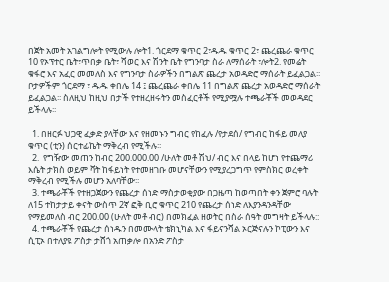በጀት አመት አገልግሎት የሚውሉ ሎት1. ጎርደማ ቁጥር 2፣ዱዱ ቁጥር 2፣ ጨረጨራ ቁጥር 10 የኦፕተር ቤት፣ጥበቃ ቤት፣ ሻወር እና ሽንት ቤት የግንባታ ስራ ለማሰራት ፣ሎት2. የመሬት ቁፋሮ እና አፈር መመለስ እና የግንባታ ስራዎችን በግልጽ ጨረታ አወዳድሮ ማሰራት ይፈልጋል፡፡ ቦታዎችም ጎርደማ ፣ ዱዱ ቀበሌ 14 ፤ ጨረጨራ ቀበሌ 11 በግልጽ ጨረታ አወዳድሮ ማሰራት ይፈልጋል፡፡ ስለዚህ ከዚህ በታች የተዘረዘሩትን መስፈርቶች የሚያሟሉ ተጫራቾች መወዳደር ይችላሉ፡፡

  1. በዘርፉ ህጋዊ ፈቃድ ያላቸው እና የዘመኑን ግብር የከፈሉ /የታደሰ/ የግብር ከፋይ መለያ ቁጥር (ቲን) ሰርተፊኬት ማቅረብ የሚችሉ፡፡
  2.  የግዥው መጠን ከብር 200.000.00 /ሁለት መቶ ሽህ/ ብር እና በላይ ከሆነ የተጨማሪ እሴት ታክስ ወይም ቫት ከፋይነት የተመዘገቡ መሆናቸውን የሚያረጋግጥ የምስክር ወረቀት ማቅረብ የሚችሉ መሆን አለባቸው፡፡
  3. ተጫራቾች የተዘጋጀውን የጨረታ ሰነድ ማስታወቂያው በጋዜጣ ከወጣበት ቀን ጀምሮ ባሉት ለ15 ተከታታይ ቀናት ውስጥ 2ኛ ፎቅ ቢሮ ቁጥር 210 የጨረታ ሰነድ ለእያንዳንዳቸው የማይመለስ ብር 200.00 (ሁለት መቶ ብር) በመክፈል ዘወትር በስራ ሰዓት መግዛት ይችላሉ::
  4. ተጫራቾች የጨረታ ሰነዱን በመሙላት ቴክኒካል እና ፋይናንሻል ኦርጅናሉን ኮፒውን እና ሲፒኦ በተለያዩ ፖስታ ታሸጎ አጠቃሎ በአንድ ፖስታ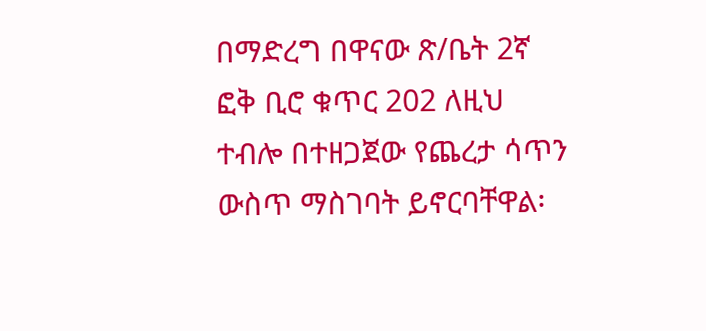በማድረግ በዋናው ጽ/ቤት 2ኛ ፎቅ ቢሮ ቁጥር 202 ለዚህ ተብሎ በተዘጋጀው የጨረታ ሳጥን ውስጥ ማስገባት ይኖርባቸዋል፡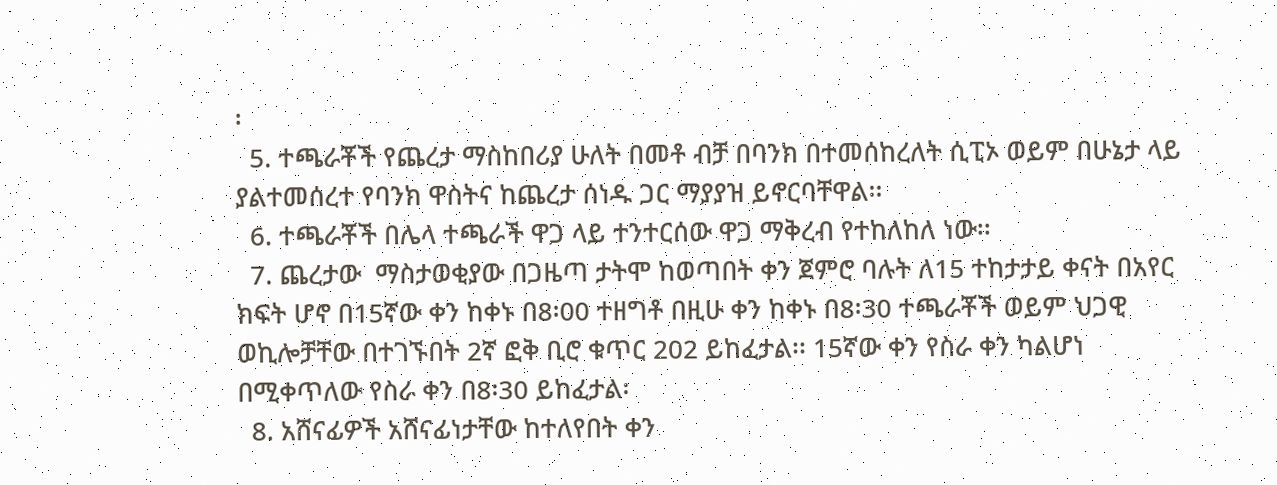፡
  5. ተጫራቾች የጨረታ ማስከበሪያ ሁለት በመቶ ብቻ በባንክ በተመሰከረለት ሲፒኦ ወይም በሁኔታ ላይ ያልተመሰረተ የባንክ ዋስትና ከጨረታ ሰነዱ ጋር ማያያዝ ይኖርባቸዋል፡፡
  6. ተጫራቾች በሌላ ተጫራች ዋጋ ላይ ተንተርሰው ዋጋ ማቅረብ የተከለከለ ነው፡፡
  7. ጨረታው  ማስታወቂያው በጋዜጣ ታትሞ ከወጣበት ቀን ጀምሮ ባሉት ለ15 ተከታታይ ቀናት በአየር ክፍት ሆኖ በ15ኛው ቀን ከቀኑ በ8፡00 ተዘግቶ በዚሁ ቀን ከቀኑ በ8፡30 ተጫራቾች ወይም ህጋዊ ወኪሎቻቸው በተገኙበት 2ኛ ፎቅ ቢሮ ቁጥር 202 ይከፈታል፡፡ 15ኛው ቀን የስራ ቀን ካልሆነ በሚቀጥለው የስራ ቀን በ8፡30 ይከፈታል፡
  8. አሸናፊዎች አሸናፊነታቸው ከተለየበት ቀን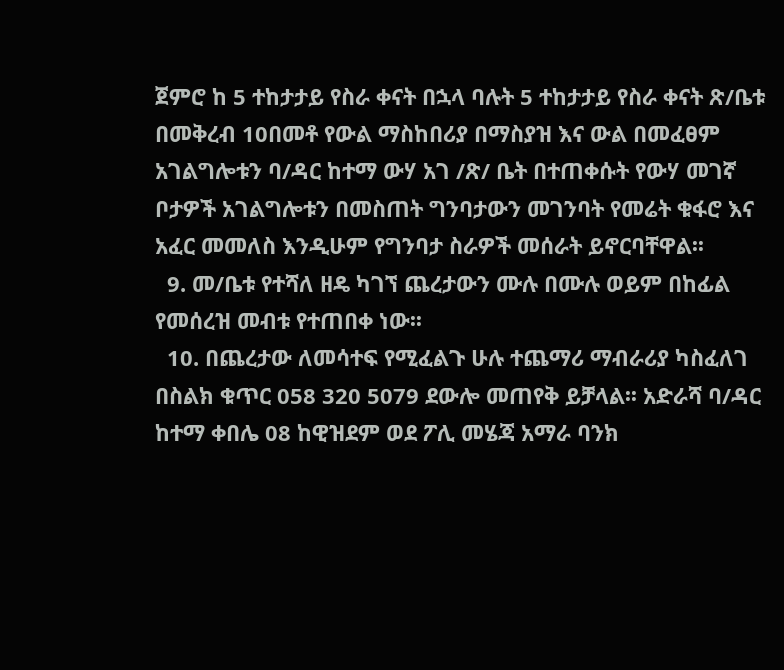ጀምሮ ከ 5 ተከታታይ የስራ ቀናት በኋላ ባሉት 5 ተከታታይ የስራ ቀናት ጽ/ቤቱ በመቅረብ 10በመቶ የውል ማስከበሪያ በማስያዝ እና ውል በመፈፀም አገልግሎቱን ባ/ዳር ከተማ ውሃ አገ /ጽ/ ቤት በተጠቀሱት የውሃ መገኛ ቦታዎች አገልግሎቱን በመስጠት ግንባታውን መገንባት የመሬት ቁፋሮ እና አፈር መመለስ እንዲሁም የግንባታ ስራዎች መሰራት ይኖርባቸዋል፡፡
  9. መ/ቤቱ የተሻለ ዘዴ ካገኘ ጨረታውን ሙሉ በሙሉ ወይም በከፊል የመሰረዝ መብቱ የተጠበቀ ነው፡፡
  10. በጨረታው ለመሳተፍ የሚፈልጉ ሁሉ ተጨማሪ ማብራሪያ ካስፈለገ በስልክ ቁጥር 058 320 5079 ደውሎ መጠየቅ ይቻላል፡፡ አድራሻ ባ/ዳር ከተማ ቀበሌ 08 ከዊዝደም ወደ ፖሊ መሄጃ አማራ ባንክ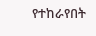የተከራየበት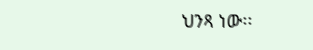ህንጻ ነው፡፡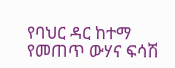የባህር ዳር ከተማ የመጠጥ ውሃና ፍሳሽ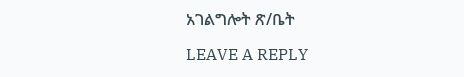አገልግሎት ጽ/ቤት

LEAVE A REPLY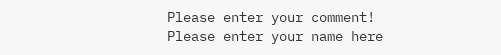Please enter your comment!
Please enter your name here